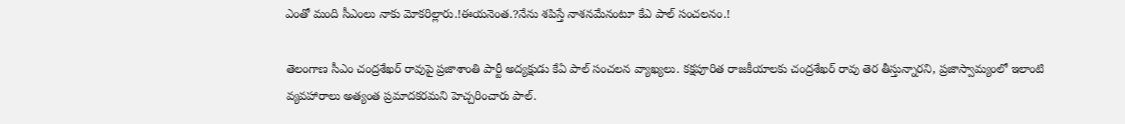ఎంతో మంది సీఎంలు నాకు మోకరిల్లారు.!ఈయనెంత.?నేను శపిస్తే నాశనమేనంటూ కేఎ పాల్ సంచలనం.!

తెలంగాణ సీఎం చంద్రశేఖర్ రావుపై ప్రజాశాంతి పార్టీ అద్యక్షుడు కేఏ పాల్ సంచలన వ్యాఖ్యలు. కక్షపూరిత రాజకీయాలకు చంద్రశేఖర్ రావు తెర తీస్తున్నారని, ప్రజాస్వామ్యంలో ఇలాంటి వ్యవహారాలు అత్యంత ప్రమాదకరమని హెచ్చరించారు పాల్.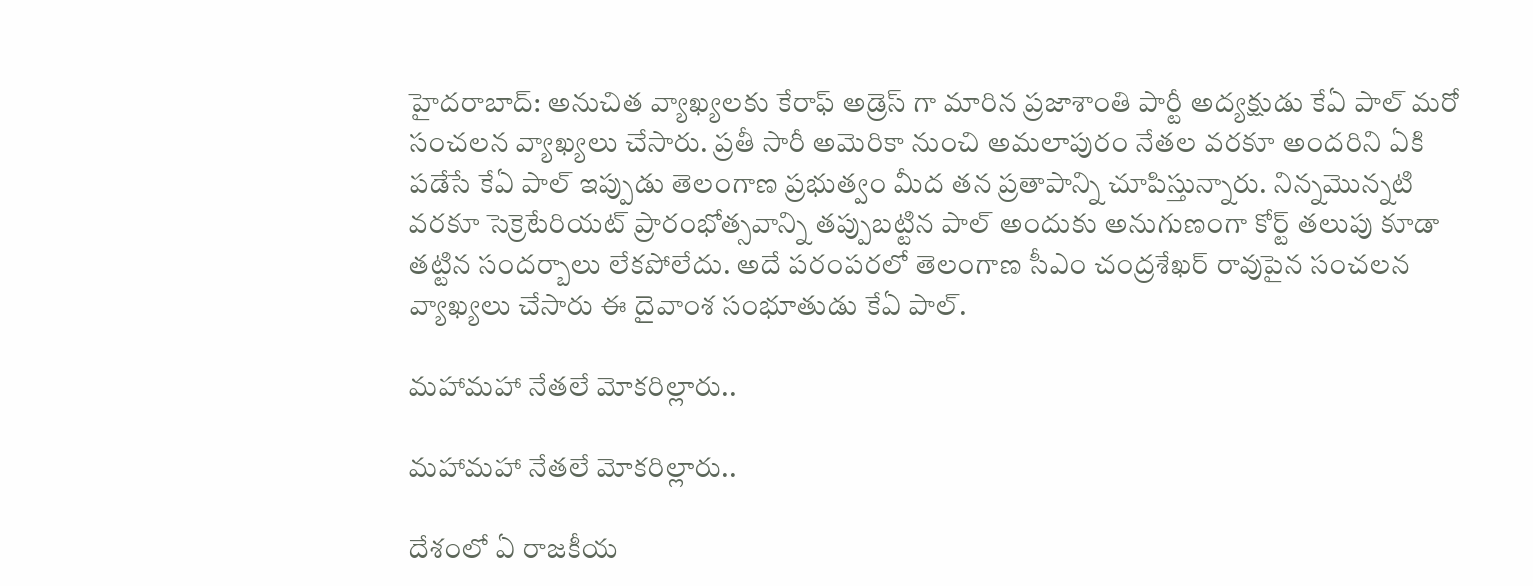హైదరాబాద్: అనుచిత వ్యాఖ్యలకు కేరాఫ్ అడ్రెస్ గా మారిన ప్రజాశాంతి పార్టీ అద్యక్షుడు కేఏ పాల్ మరో సంచలన వ్యాఖ్యలు చేసారు. ప్రతీ సారీ అమెరికా నుంచి అమలాపురం నేతల వరకూ అందరిని ఏకి పడేసే కేఏ పాల్ ఇప్పుడు తెలంగాణ ప్రభుత్వం మీద తన ప్రతాపాన్ని చూపిస్తున్నారు. నిన్నమొన్నటి వరకూ సెక్రెటేరియట్ ప్రారంభోత్సవాన్ని తప్పుబట్టిన పాల్ అందుకు అనుగుణంగా కోర్ట్ తలుపు కూడా తట్టిన సందర్బాలు లేకపోలేదు. అదే పరంపరలో తెలంగాణ సీఎం చంద్రశేఖర్ రావుపైన సంచలన వ్యాఖ్యలు చేసారు ఈ దైవాంశ సంభూతుడు కేఏ పాల్.

మహామహా నేతలే మోకరిల్లారు..

మహామహా నేతలే మోకరిల్లారు..

దేశంలో ఏ రాజకీయ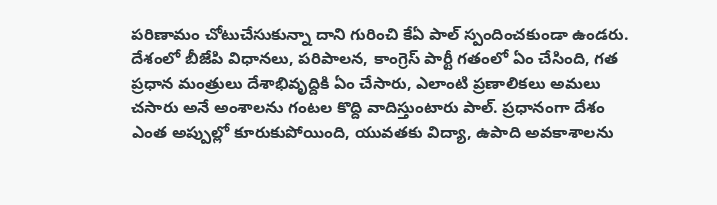పరిణామం చోటుచేసుకున్నా దాని గురించి కేఏ పాల్ స్పందించకుండా ఉండరు. దేశంలో బీజేపి విధానలు, పరిపాలన, కాంగ్రెస్ పార్టీ గతంలో ఏం చేసింది, గత ప్రధాన మంత్రులు దేశాభివృద్దికి ఏం చేసారు, ఎలాంటి ప్రణాలికలు అమలు చసారు అనే అంశాలను గంటల కొద్ది వాదిస్తుంటారు పాల్. ప్రధానంగా దేశం ఎంత అప్పుల్లో కూరుకుపోయింది, యువతకు విద్యా, ఉపాది అవకాశాలను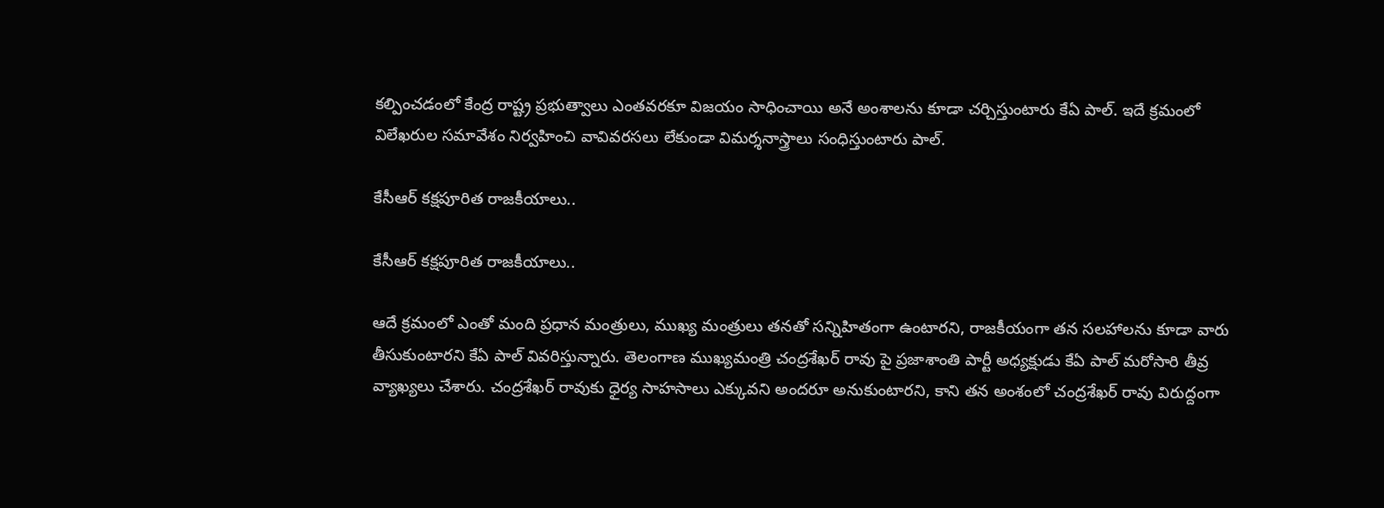కల్పించడంలో కేంద్ర రాష్ట్ర ప్రభుత్వాలు ఎంతవరకూ విజయం సాధించాయి అనే అంశాలను కూడా చర్చిస్తుంటారు కేఏ పాల్. ఇదే క్రమంలో విలేఖరుల సమావేశం నిర్వహించి వావివరసలు లేకుండా విమర్శనాస్త్రాలు సంధిస్తుంటారు పాల్.

కేసీఆర్ కక్షపూరిత రాజకీయాలు..

కేసీఆర్ కక్షపూరిత రాజకీయాలు..

ఆదే క్రమంలో ఎంతో మంది ప్రధాన మంత్రులు, ముఖ్య మంత్రులు తనతో సన్నిహితంగా ఉంటారని, రాజకీయంగా తన సలహాలను కూడా వారు తీసుకుంటారని కేఏ పాల్ వివరిస్తున్నారు. తెలంగాణ ముఖ్యమంత్రి చంద్రశేఖర్ రావు పై ప్రజాశాంతి పార్టీ అధ్యక్షుడు కేఏ పాల్ మరోసారి తీవ్ర వ్యాఖ్యలు చేశారు. చంద్రశేఖర్ రావుకు ధైర్య సాహసాలు ఎక్కువని అందరూ అనుకుంటారని, కాని తన అంశంలో చంద్రశేఖర్ రావు విరుద్దంగా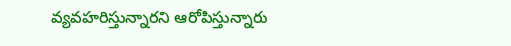వ్యవహరిస్తున్నారని ఆరోపిస్తున్నారు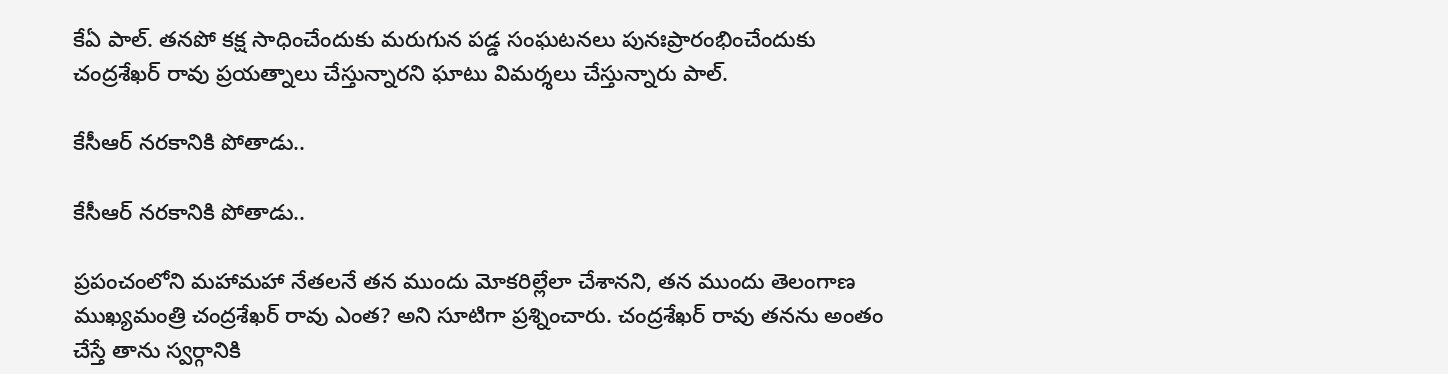కేఏ పాల్. తనపో కక్ష సాధించేందుకు మరుగున పడ్డ సంఘటనలు పునఃప్రారంభించేందుకు చంద్రశేఖర్ రావు ప్రయత్నాలు చేస్తున్నారని ఘాటు విమర్శలు చేస్తున్నారు పాల్.

కేసీఆర్ నరకానికి పోతాడు..

కేసీఆర్ నరకానికి పోతాడు..

ప్రపంచంలోని మహామహా నేతలనే తన ముందు మోకరిల్లేలా చేశానని, తన ముందు తెలంగాణ ముఖ్యమంత్రి చంద్రశేఖర్ రావు ఎంత? అని సూటిగా ప్రశ్నించారు. చంద్రశేఖర్ రావు తనను అంతం చేస్తే తాను స్వర్గానికి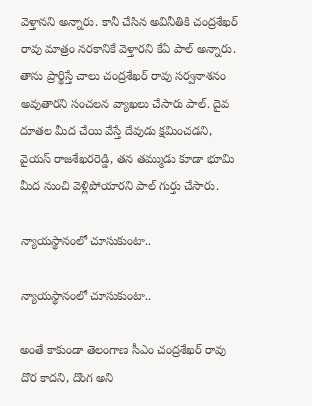వెళ్తానని అన్నారు. కానీ చేసిన అవినీతికి చంద్రశేఖర్ రావు మాత్రం నరకానికే వెళ్తారని కేఏ పాల్ అన్నారు. తాను ప్రార్థిస్తే చాలు చంద్రశేఖర్ రావు సర్వనాశనం అవుతారని సంచలన వ్యాఖలు చేసారు పాల్. దైవ దూతల మీద చేయి వేస్తే దేవుడు క్షమించడని, వైయస్ రాజశేఖరరెడ్డి, తన తమ్ముడు కూడా భూమి మీద నుంచి వెళ్లిపోయారని పాల్ గుర్తు చేసారు.

న్యాయస్థానంలో చూసుకుంటా..

న్యాయస్థానంలో చూసుకుంటా..

అంతే కాకుండా తెలంగాణ సీఎం చంద్రశేఖర్ రావు దొర కాదని, దొంగ అని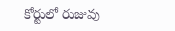కోర్టులో రుజువు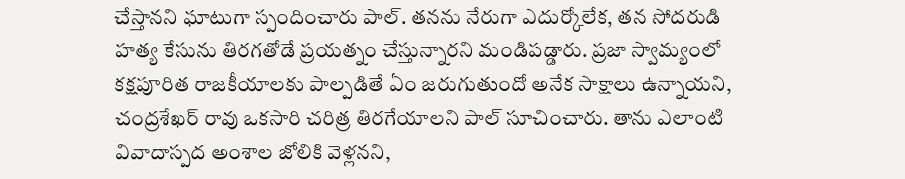చేస్తానని ఘాటుగా స్పందించారు పాల్. తనను నేరుగా ఎదుర్కోలేక, తన సోదరుడి హత్య కేసును తిరగతోడే ప్రయత్నం చేస్తున్నారని మండిపడ్డారు. ప్రజా స్వామ్యంలో కక్షపూరిత రాజకీయాలకు పాల్పడితే ఏం జరుగుతుందో అనేక సాక్షాలు ఉన్నాయని, చంద్రశేఖర్ రావు ఒకసారి చరిత్ర తిరగేయాలని పాల్ సూచించారు. తాను ఎలాంటి వివాదాస్పద అంశాల జోలికి వెళ్లనని,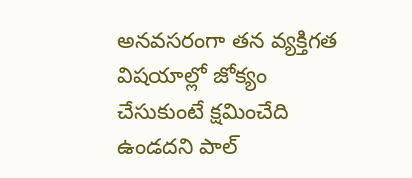అనవసరంగా తన వ్యక్తిగత విషయాల్లో జోక్యం చేసుకుంటే క్షమించేది ఉండదని పాల్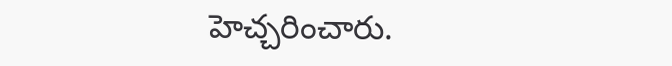హెచ్చరించారు.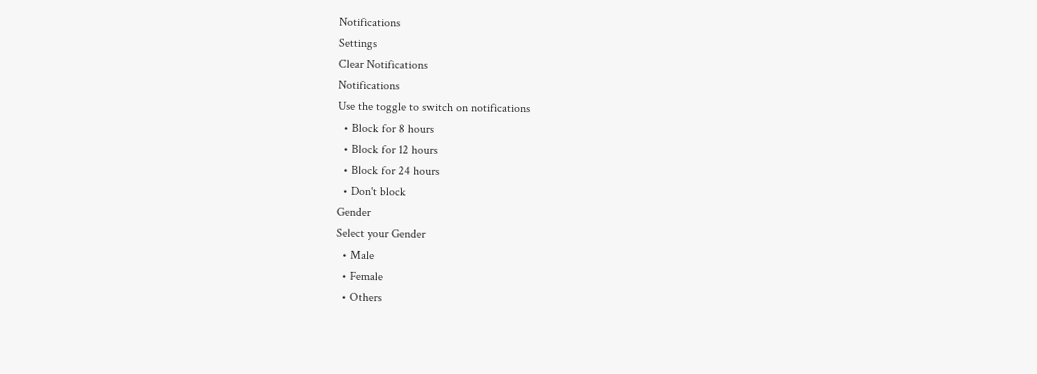Notifications
Settings
Clear Notifications
Notifications
Use the toggle to switch on notifications
  • Block for 8 hours
  • Block for 12 hours
  • Block for 24 hours
  • Don't block
Gender
Select your Gender
  • Male
  • Female
  • Others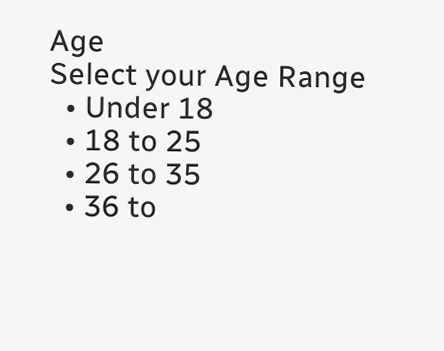Age
Select your Age Range
  • Under 18
  • 18 to 25
  • 26 to 35
  • 36 to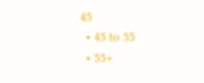45
  • 45 to 55
  • 55+